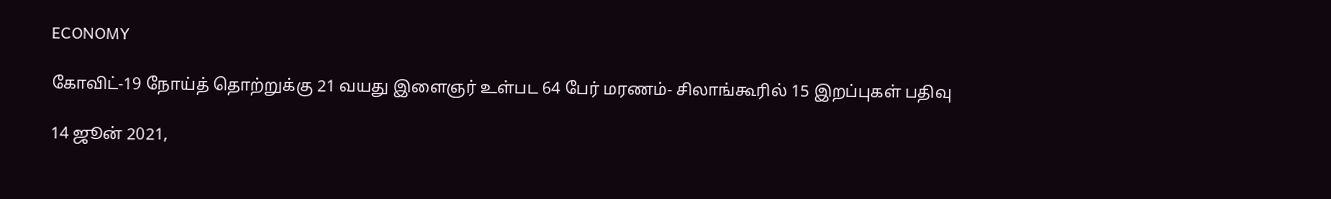ECONOMY

கோவிட்-19 நோய்த் தொற்றுக்கு 21 வயது இளைஞர் உள்பட 64 பேர் மரணம்- சிலாங்கூரில் 15 இறப்புகள் பதிவு

14 ஜூன் 2021,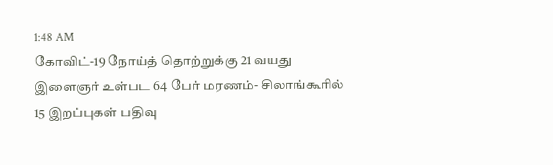1:48 AM
கோவிட்-19 நோய்த் தொற்றுக்கு 21 வயது இளைஞர் உள்பட 64 பேர் மரணம்- சிலாங்கூரில் 15 இறப்புகள் பதிவு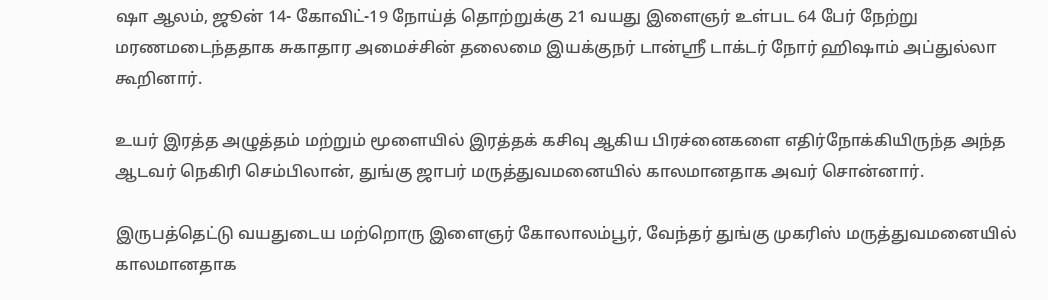ஷா ஆலம், ஜூன் 14- கோவிட்-19 நோய்த் தொற்றுக்கு 21 வயது இளைஞர் உள்பட 64 பேர் நேற்று மரணமடைந்ததாக சுகாதார அமைச்சின் தலைமை இயக்குநர் டான்ஸ்ரீ டாக்டர் நோர் ஹிஷாம் அப்துல்லா கூறினார்.

உயர் இரத்த அழுத்தம் மற்றும் மூளையில் இரத்தக் கசிவு ஆகிய பிரச்னைகளை எதிர்நோக்கியிருந்த அந்த ஆடவர் நெகிரி செம்பிலான், துங்கு ஜாபர் மருத்துவமனையில் காலமானதாக அவர் சொன்னார்.

இருபத்தெட்டு வயதுடைய மற்றொரு இளைஞர் கோலாலம்பூர், வேந்தர் துங்கு முகரிஸ் மருத்துவமனையில்  காலமானதாக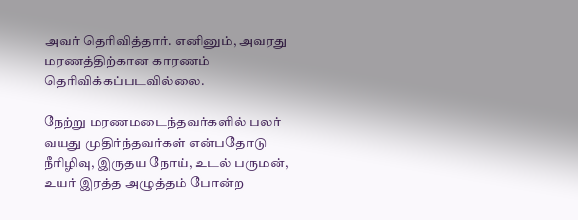அவர் தெரிவித்தார். எனினும், அவரது மரணத்திற்கான காரணம் தெரிவிக்கப்படவில்லை.

நேற்று மரணமடைந்தவர்களில் பலர் வயது முதிர்ந்தவர்கள் என்பதோடு நீரிழிவு, இருதய நோய், உடல் பருமன், உயர் இரத்த அழுத்தம் போன்ற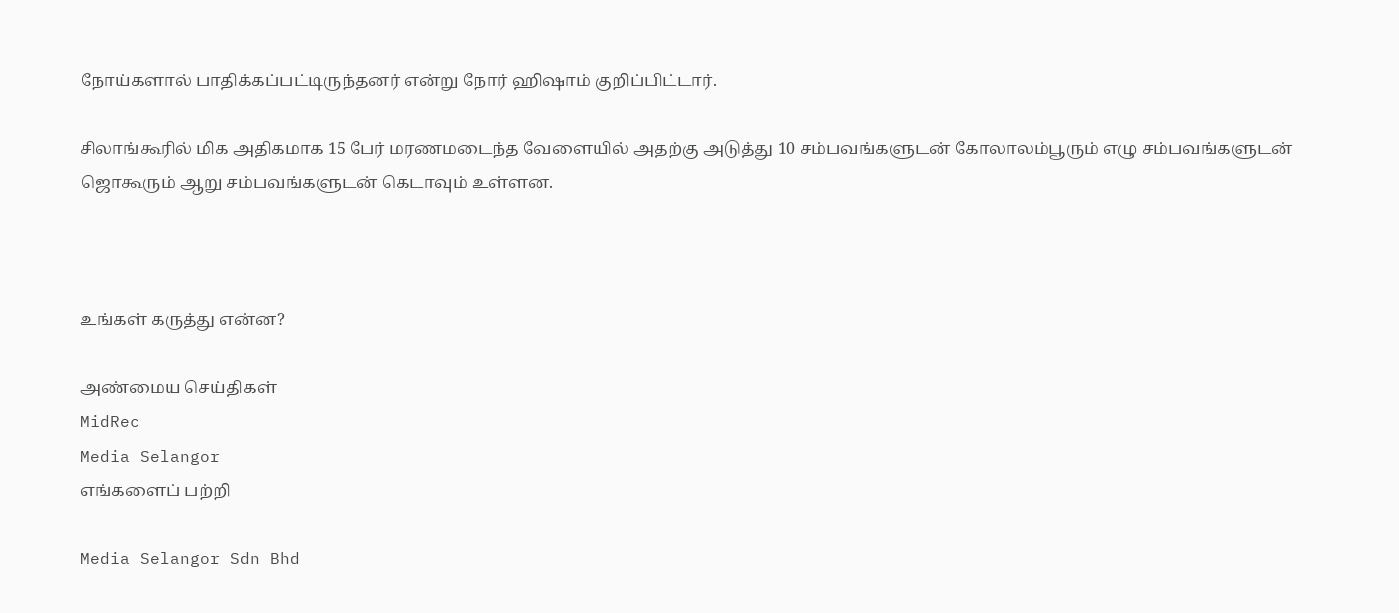நோய்களால் பாதிக்கப்பட்டிருந்தனர் என்று நோர் ஹிஷாம் குறிப்பிட்டார்.

சிலாங்கூரில் மிக அதிகமாக 15 பேர் மரணமடைந்த வேளையில் அதற்கு அடுத்து 10 சம்பவங்களுடன் கோலாலம்பூரும் எழு சம்பவங்களுடன் ஜொகூரும் ஆறு சம்பவங்களுடன் கெடாவும் உள்ளன.



உங்கள் கருத்து என்ன?

அண்மைய செய்திகள்
MidRec
Media Selangor
எங்களைப் பற்றி

Media Selangor Sdn Bhd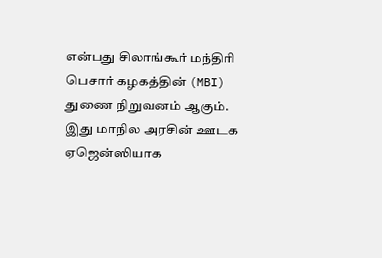என்பது சிலாங்கூர் மந்திரி பெசார் கழகத்தின் (MBI) துணை நிறுவனம் ஆகும். இது மாநில அரசின் ஊடக ஏஜென்ஸியாக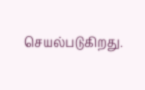செயல்படுகிறது.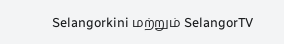Selangorkini மற்றும் SelangorTV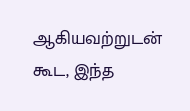ஆகியவற்றுடன் கூட, இந்த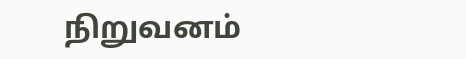நிறுவனம்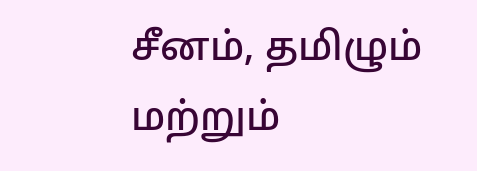சீனம், தமிழும் மற்றும்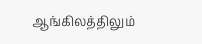ஆங்கிலத்திலும்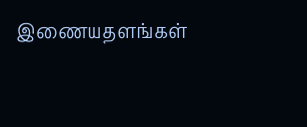இணையதளங்கள்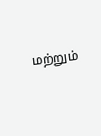மற்றும்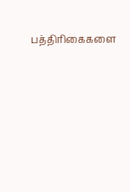பத்திரிகைகளை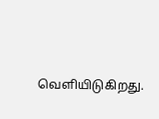வெளியிடுகிறது.